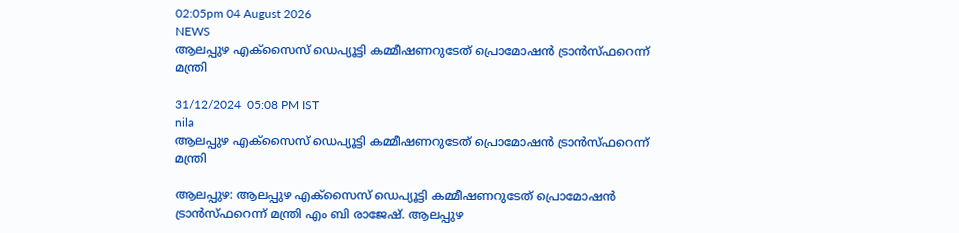02:05pm 04 August 2026
NEWS
ആലപ്പുഴ എക്‌സൈസ് ഡെപ്യൂട്ടി കമ്മീഷണറുടേത് പ്രൊമോഷന്‍ ട്രാന്‍സ്ഫറെന്ന് മന്ത്രി

31/12/2024  05:08 PM IST
nila
ആലപ്പുഴ എക്‌സൈസ് ഡെപ്യൂട്ടി കമ്മീഷണറുടേത് പ്രൊമോഷന്‍ ട്രാന്‍സ്ഫറെന്ന് മന്ത്രി

ആലപ്പുഴ: ആലപ്പുഴ എക്‌സൈസ് ഡെപ്യൂട്ടി കമ്മീഷണറുടേത് പ്രൊമോഷൻ ട്രാൻസ്ഫറെന്ന് മന്ത്രി എം ബി രാജേഷ്. ആലപ്പുഴ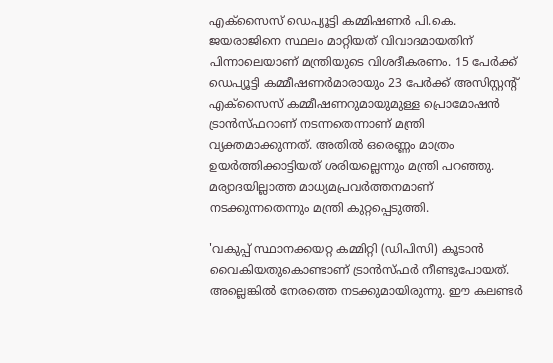എക്‌സൈസ് ഡെപ്യൂട്ടി കമ്മിഷണർ പി.കെ. ജയരാജിനെ സ്ഥലം മാറ്റിയത് വിവാദമായതിന് പിന്നാലെയാണ് മന്ത്രിയുടെ വിശദീകരണം. 15 പേർക്ക് ഡെപ്യൂട്ടി കമ്മീഷണർമാരായും 23 പേർക്ക് അസിസ്റ്റന്റ് എക്‌സൈസ് കമ്മീഷണറുമായുമുള്ള പ്രൊമോഷൻ ട്രാൻസ്ഫറാണ് നടന്നതെന്നാണ് മന്ത്രി വ്യക്തമാക്കുന്നത്. അതിൽ ഒരെണ്ണം മാത്രം ഉയർത്തിക്കാട്ടിയത് ശരിയല്ലെന്നും മന്ത്രി പറഞ്ഞു. മര്യാദയില്ലാത്ത മാധ്യമപ്രവർത്തനമാണ് നടക്കുന്നതെന്നും മന്ത്രി കുറ്റപ്പെടുത്തി.

'വകുപ്പ് സ്ഥാനക്കയറ്റ കമ്മിറ്റി (ഡിപിസി) കൂടാൻ വൈകിയതുകൊണ്ടാണ് ട്രാൻസ്ഫർ നീണ്ടുപോയത്. അല്ലെങ്കിൽ നേരത്തെ നടക്കുമായിരുന്നു. ഈ കലണ്ടർ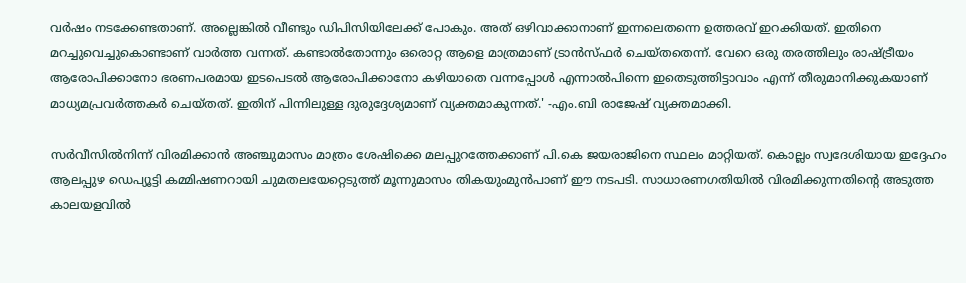വർഷം നടക്കേണ്ടതാണ്. അല്ലെങ്കിൽ വീണ്ടും ഡിപിസിയിലേക്ക് പോകും. അത് ഒഴിവാക്കാനാണ് ഇന്നലെതന്നെ ഉത്തരവ് ഇറക്കിയത്. ഇതിനെ മറച്ചുവെച്ചുകൊണ്ടാണ് വാർത്ത വന്നത്. കണ്ടാൽതോന്നും ഒരൊറ്റ ആളെ മാത്രമാണ് ട്രാൻസ്ഫർ ചെയ്തതെന്ന്. വേറെ ഒരു തരത്തിലും രാഷ്ട്രീയം ആരോപിക്കാനോ ഭരണപരമായ ഇടപെടൽ ആരോപിക്കാനോ കഴിയാതെ വന്നപ്പോൾ എന്നാൽപിന്നെ ഇതെടുത്തിട്ടാവാം എന്ന് തീരുമാനിക്കുകയാണ് മാധ്യമപ്രവർത്തകർ ചെയ്തത്. ഇതിന് പിന്നിലുള്ള ദുരുദ്ദേശ്യമാണ് വ്യക്തമാകുന്നത്.' -എം.ബി രാജേഷ് വ്യക്തമാക്കി.

സർവീസിൽനിന്ന് വിരമിക്കാൻ അഞ്ചുമാസം മാത്രം ശേഷിക്കെ മലപ്പുറത്തേക്കാണ് പി.കെ ജയരാജിനെ സ്ഥലം മാറ്റിയത്. കൊല്ലം സ്വദേശിയായ ഇദ്ദേഹം ആലപ്പുഴ ഡെപ്യൂട്ടി കമ്മിഷണറായി ചുമതലയേറ്റെടുത്ത് മൂന്നുമാസം തികയുംമുൻപാണ് ഈ നടപടി. സാധാരണഗതിയിൽ വിരമിക്കുന്നതിന്റെ അടുത്ത കാലയളവിൽ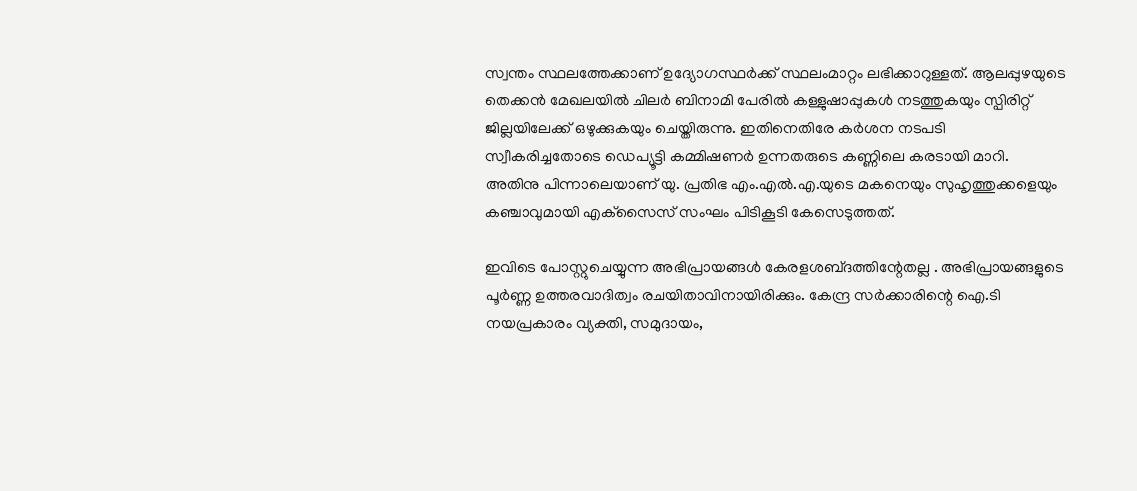സ്വന്തം സ്ഥലത്തേക്കാണ് ഉദ്യോഗസ്ഥർക്ക് സ്ഥലംമാറ്റം ലഭിക്കാറുള്ളത്. ആലപ്പുഴയുടെ തെക്കൻ മേഖലയിൽ ചിലർ ബിനാമി പേരിൽ കള്ളുഷാപ്പുകൾ നടത്തുകയും സ്പിരിറ്റ് ജില്ലയിലേക്ക് ഒഴുക്കുകയും ചെയ്തിരുന്നു. ഇതിനെതിരേ കർശന നടപടി സ്വീകരിച്ചതോടെ ഡെപ്യൂട്ടി കമ്മിഷണർ ഉന്നതരുടെ കണ്ണിലെ കരടായി മാറി. അതിനു പിന്നാലെയാണ് യു. പ്രതിഭ എം.എൽ.എ.യുടെ മകനെയും സുഹൃത്തുക്കളെയും കഞ്ചാവുമായി എക്‌സൈസ് സംഘം പിടികൂടി കേസെടുത്തത്.

ഇവിടെ പോസ്റ്റുചെയ്യുന്ന അഭിപ്രായങ്ങള്‍ കേരളശബ്‌ദത്തിന്റേതല്ല . അഭിപ്രായങ്ങളുടെ പൂര്‍ണ്ണ ഉത്തരവാദിത്വം രചയിതാവിനായിരിക്കും. കേന്ദ്ര സർക്കാരിന്റെ ഐ.ടി നയപ്രകാരം വ്യക്തി, സമുദായം,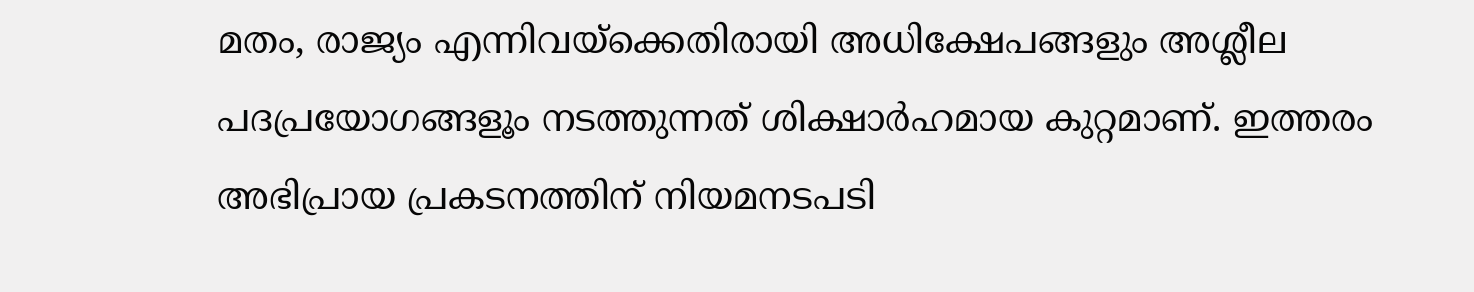മതം, രാജ്യം എന്നിവയ്ക്കെതിരായി അധിക്ഷേപങ്ങളും അശ്ലീല പദപ്രയോഗങ്ങളൂം നടത്തുന്നത് ശിക്ഷാര്‍ഹമായ കുറ്റമാണ്. ഇത്തരം അഭിപ്രായ പ്രകടനത്തിന് നിയമനടപടി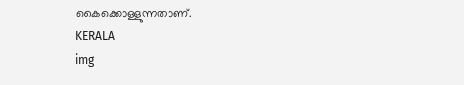കൈക്കൊള്ളുന്നതാണ്.
KERALA
img